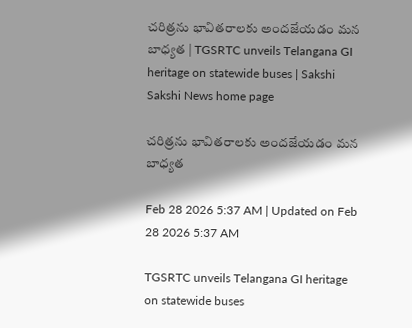చరిత్రను భావితరాలకు అందజేయడం మన బాధ్యత | TGSRTC unveils Telangana GI heritage on statewide buses | Sakshi
Sakshi News home page

చరిత్రను భావితరాలకు అందజేయడం మన బాధ్యత

Feb 28 2026 5:37 AM | Updated on Feb 28 2026 5:37 AM

TGSRTC unveils Telangana GI heritage on statewide buses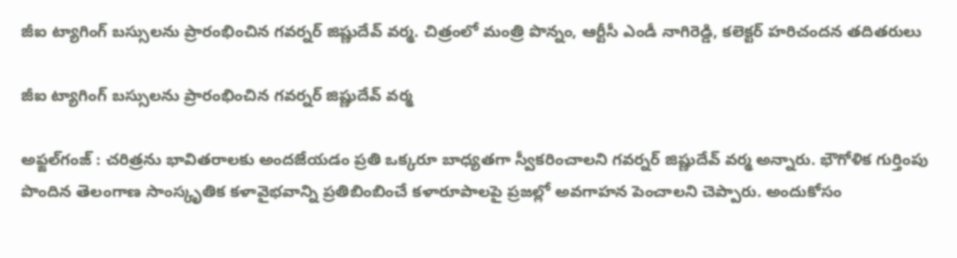జీఐ ట్యాగింగ్‌ బస్సులను ప్రారంభించిన గవర్నర్‌ జిష్ణుదేవ్‌ వర్మ. చిత్రంలో మంత్రి పొన్నం, ఆర్టీసీ ఎండీ నాగిరెడ్డి, కలెక్టర్‌ హరిచందన తదితరులు

జీఐ ట్యాగింగ్‌ బస్సులను ప్రారంభించిన గవర్నర్‌ జిష్ణుదేవ్‌ వర్మ

అఫ్జల్‌గంజ్‌ : చరిత్రను భావితరాలకు అందజేయడం ప్రతి ఒక్కరూ బాధ్యతగా స్వీకరించాలని గవర్నర్‌ జిష్ణుదేవ్‌ వర్మ అన్నారు. భౌగోళిక గుర్తింపు పొందిన తెలంగాణ సాంస్కృతిక కళావైభవాన్ని ప్రతిబింబించే కళారూపాలపై ప్రజల్లో అవగాహన పెంచాలని చెప్పారు. అందుకోసం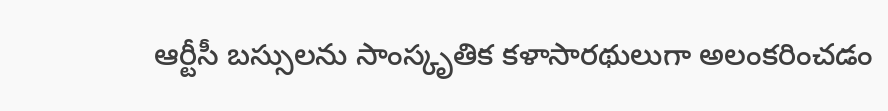ఆర్టీసీ బస్సులను సాంస్కృతిక కళాసారథులుగా అలంకరించడం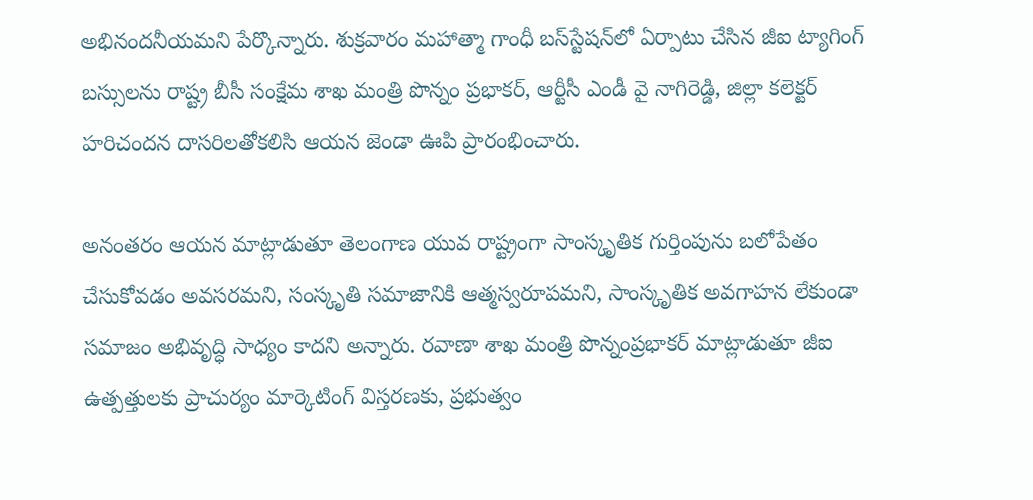అభినందనీయమని పేర్కొన్నారు. శుక్రవారం మహాత్మా గాంధీ బస్‌స్టేషన్‌లో ఏర్పాటు చేసిన జీఐ ట్యాగింగ్‌ బస్సులను రాష్ట్ర బీసీ సంక్షేమ శాఖ మంత్రి పొన్నం ప్రభాకర్, ఆర్టీసీ ఎండీ వై నాగిరెడ్డి, జిల్లా కలెక్టర్‌ హరిచందన దాసరిలతోకలిసి ఆయన జెండా ఊపి ప్రారంభించారు.

అనంతరం ఆయన మాట్లాడుతూ తెలంగాణ యువ రాష్ట్రంగా సాంస్కృతిక గుర్తింపును బలోపేతం చేసుకోవడం అవసరమని, సంస్కృతి సమాజానికి ఆత్మస్వరూపమని, సాంస్కృతిక అవగాహన లేకుండా సమాజం అభివృద్ధి సాధ్యం కాదని అన్నారు. రవాణా శాఖ మంత్రి పొన్నంప్రభాకర్‌ మాట్లాడుతూ జీఐ ఉత్పత్తులకు ప్రాచుర్యం మార్కెటింగ్‌ విస్తరణకు, ప్రభుత్వం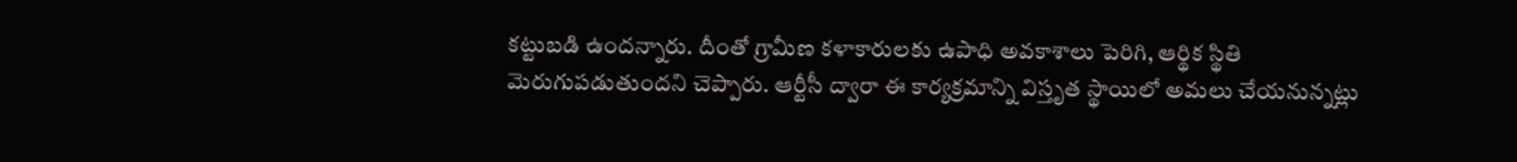కట్టుబడి ఉందన్నారు. దీంతో గ్రామీణ కళాకారులకు ఉపాధి అవకాశాలు పెరిగి, ఆర్థిక స్థితి మెరుగుపడుతుందని చెప్పారు. ఆర్టీసీ ద్వారా ఈ కార్యక్రమాన్ని విస్తృత స్థాయిలో అమలు చేయనున్నట్లు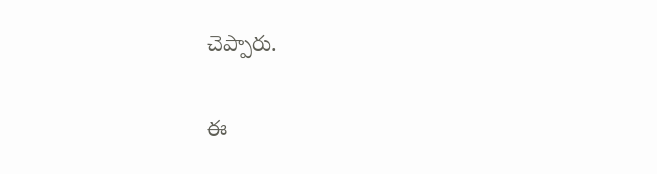చెప్పారు.

ఈ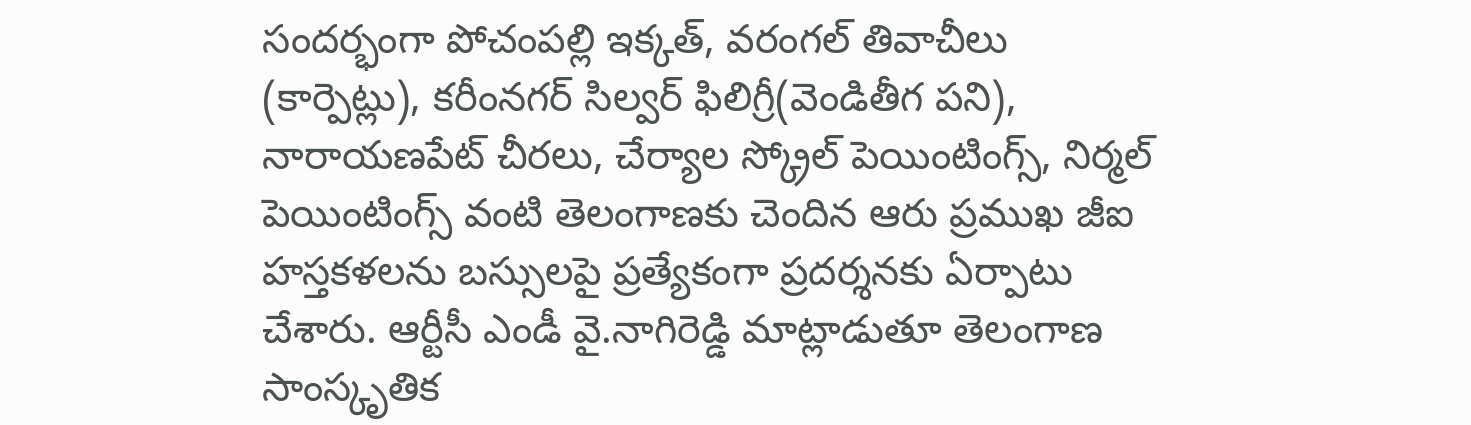సందర్భంగా పోచంపల్లి ఇక్కత్, వరంగల్‌ తివాచీలు (కార్పెట్లు), కరీంనగర్‌ సిల్వర్‌ ఫిలిగ్రీ(వెండితీగ పని), నారాయణపేట్‌ చీరలు, చేర్యాల స్క్రోల్‌ పెయింటింగ్స్, నిర్మల్‌ పెయింటింగ్స్‌ వంటి తెలంగాణకు చెందిన ఆరు ప్రముఖ జీఐ హస్తకళలను బస్సులపై ప్రత్యేకంగా ప్రదర్శనకు ఏర్పాటు చేశారు. ఆర్టీసీ ఎండీ వై.నాగిరెడ్డి మాట్లాడుతూ తెలంగాణ సాంస్కృతిక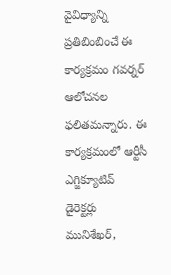వైవిధ్యాన్ని ప్రతిబింబించే ఈ కార్యక్రమం గవర్నర్‌ ఆలోచనల ఫలితమన్నారు. ఈ కార్యక్రమంలో ఆర్టీసీ ఎగ్జిక్యూటివ్‌ డైరెక్టర్లు మునిశేఖర్,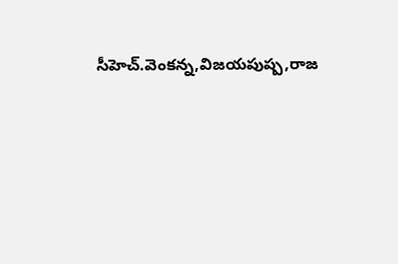సీహెచ్‌.వెంకన్న,విజయపుష్ప,రాజ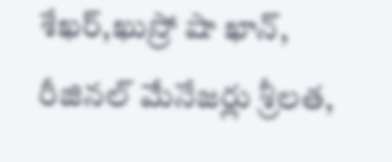శేఖర్,ఖుస్రో షా ఖాన్, రీజినల్‌ మేనేజర్లు శ్రీలత,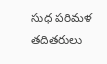సుధ పరిమళ తదితరులు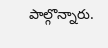పాల్గొన్నారు.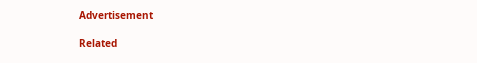Advertisement

Related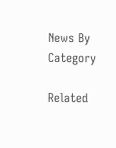News By Category

Related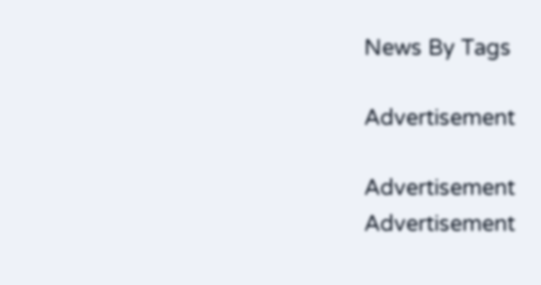News By Tags

Advertisement

Advertisement
Advertisement